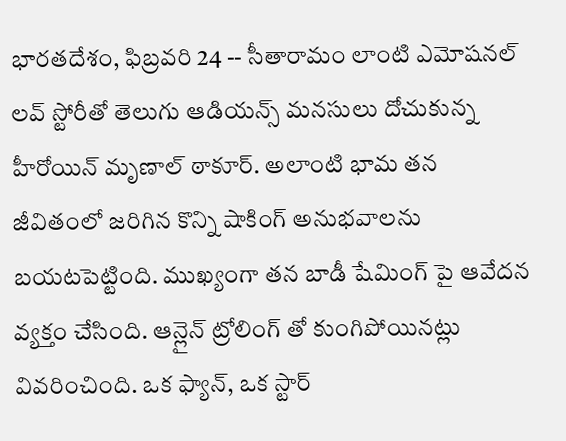భారతదేశం, ఫిబ్రవరి 24 -- సీతారామం లాంటి ఎమోషనల్ లవ్ స్టోరీతో తెలుగు ఆడియన్స్ మనసులు దోచుకున్న హీరోయిన్ మృణాల్ ఠాకూర్. అలాంటి భామ తన జీవితంలో జరిగిన కొన్ని షాకింగ్ అనుభవాలను బయటపెట్టింది. ముఖ్యంగా తన బాడీ షేమింగ్ పై ఆవేదన వ్యక్తం చేసింది. ఆన్లైన్ ట్రోలింగ్ తో కుంగిపోయినట్లు వివరించింది. ఒక ఫ్యాన్, ఒక స్టార్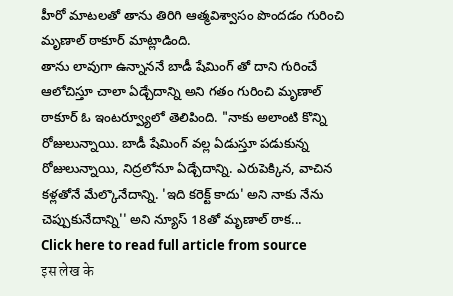హీరో మాటలతో తాను తిరిగి ఆత్మవిశ్వాసం పొందడం గురించి మృణాల్ ఠాకూర్ మాట్లాడింది.
తాను లావుగా ఉన్నాననే బాడీ షేమింగ్ తో దాని గురించే ఆలోచిస్తూ చాలా ఏడ్చేదాన్ని అని గతం గురించి మృణాల్ ఠాకూర్ ఓ ఇంటర్వ్యూలో తెలిపింది. "నాకు అలాంటి కొన్ని రోజులున్నాయి. బాడీ షేమింగ్ వల్ల ఏడుస్తూ పడుకున్న రోజులున్నాయి, నిద్రలోనూ ఏడ్చేదాన్ని. ఎరుపెక్కిన, వాచిన కళ్లతోనే మేల్కొనేదాన్ని. 'ఇది కరెక్ట్ కాదు' అని నాకు నేను చెప్పుకునేదాన్ని'' అని న్యూస్ 18తో మృణాల్ ఠాక...
Click here to read full article from source
इस लेख के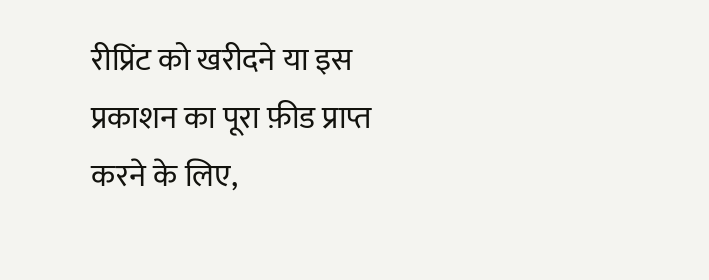रीप्रिंट को खरीदने या इस प्रकाशन का पूरा फ़ीड प्राप्त करने के लिए,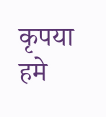कृपया
हमे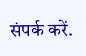संपर्क करें.